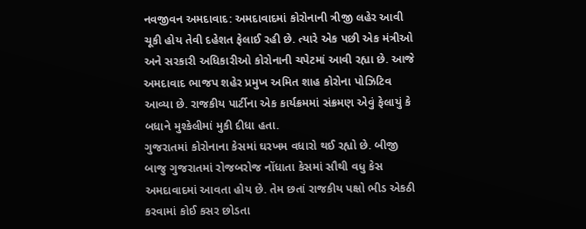નવજીવન અમદાવાદ: અમદાવાદમાં કોરોનાની ત્રીજી લહેર આવી ચૂકી હોય તેવી દહેશત ફેલાઈ રહી છે. ત્યારે એક પછી એક મંત્રીઓ અને સરકારી અધિકારીઓ કોરોનાની ચપેટમાં આવી રહ્યા છે. આજે અમદાવાદ ભાજપ શહેર પ્રમુખ અમિત શાહ કોરોના પોઝિટિવ આવ્યા છે. રાજકીય પાર્ટીના એક કાર્યક્રમમાં સંક્રમણ એવું ફેલાયું કે બધાને મુશ્કેલીમાં મુકી દીધા હતા.
ગુજરાતમાં કોરોનાના કેસમાં ઘરખમ વધારો થઈ રહ્યો છે. બીજી બાજુ ગુજરાતમાં રોજબરોજ નોંધાતા કેસમાં સૌથી વધુ કેસ અમદાવાદમાં આવતા હોય છે. તેમ છતાં રાજકીય પક્ષો ભીડ એકઠી કરવામાં કોઈ કસર છોડતા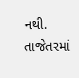નથી. તાજેતરમાં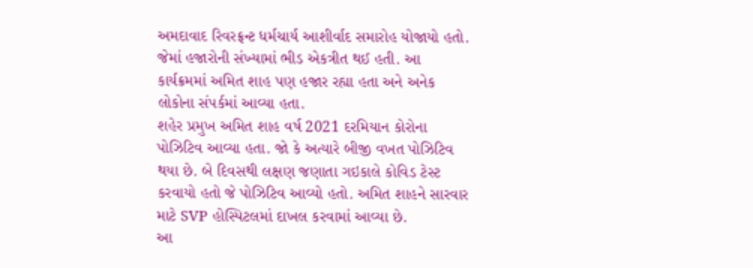અમદાવાદ રિવરફ્રન્ટ ધર્મચાર્ય આશીર્વાદ સમારોહ યોજાયો હતો. જેમાં હજારોની સંખ્યામાં ભીડ એકત્રીત થઈ હતી. આ કાર્યક્રમમાં અમિત શાહ પણ હજાર રહ્યા હતા અને અનેક લોકોના સંપર્કમાં આવ્યા હતા.
શહેર પ્રમુખ અમિત શાહ વર્ષ 2021 દરમિયાન કોરોના પોઝિટિવ આવ્યા હતા. જો કે અત્યારે બીજી વખત પોઝિટિવ થયા છે. બે દિવસથી લક્ષણ જણાતા ગઇકાલે કોવિડ ટેસ્ટ કરવાયો હતો જે પોઝિટિવ આવ્યો હતો. અમિત શાહને સારવાર માટે SVP હોસ્પિટલમાં દાખલ કરવામાં આવ્યા છે.
આ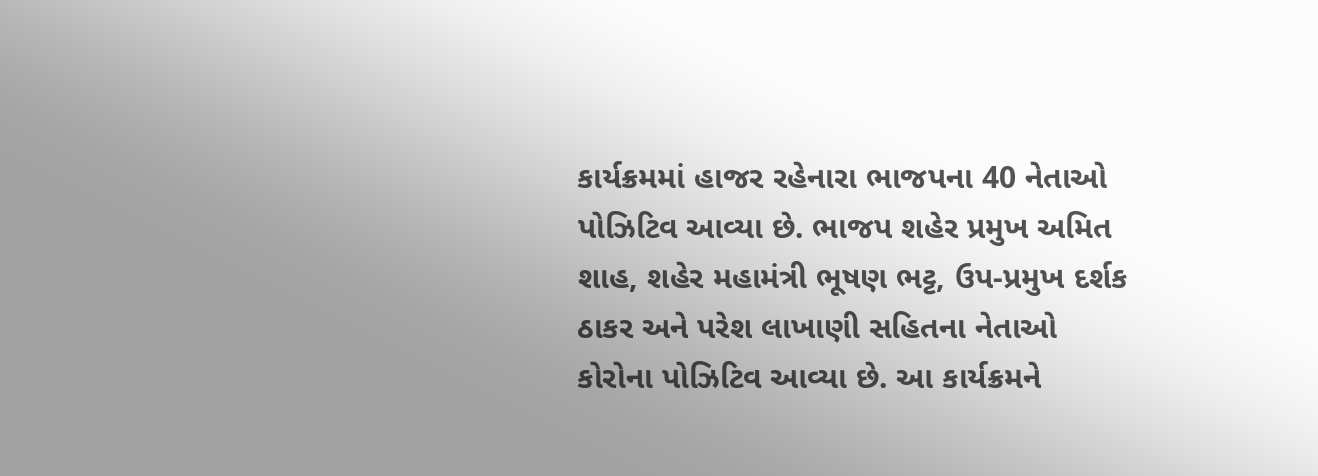કાર્યક્રમમાં હાજર રહેનારા ભાજપના 40 નેતાઓ પોઝિટિવ આવ્યા છે. ભાજપ શહેર પ્રમુખ અમિત શાહ, શહેર મહામંત્રી ભૂષણ ભટ્ટ, ઉપ-પ્રમુખ દર્શક ઠાકર અને પરેશ લાખાણી સહિતના નેતાઓ કોરોના પોઝિટિવ આવ્યા છે. આ કાર્યક્રમને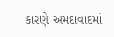કારણે અમદાવાદમાં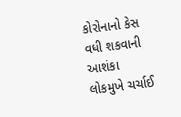કોરોનાનો કેસ વધી શકવાની આશંકા લોકમુખે ચર્ચાઈ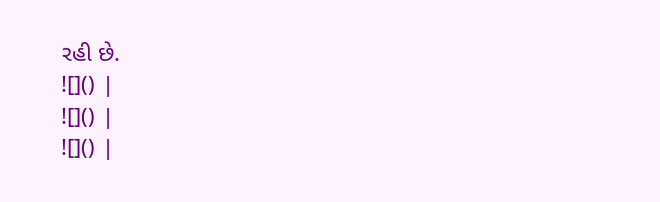રહી છે.
![]() |
![]() |
![]() |